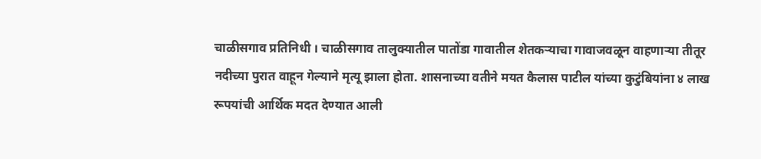चाळीसगाव प्रतिनिधी । चाळीसगाव तालुक्यातील पातोंडा गावातील शेतकऱ्याचा गावाजवळून वाहणाऱ्या तीतूर नदीच्या पुरात वाहून गेल्याने मृत्यू झाला होता. शासनाच्या वतीने मयत कैलास पाटील यांच्या कुटुंबियांना ४ लाख रूपयांची आर्थिक मदत देण्यात आली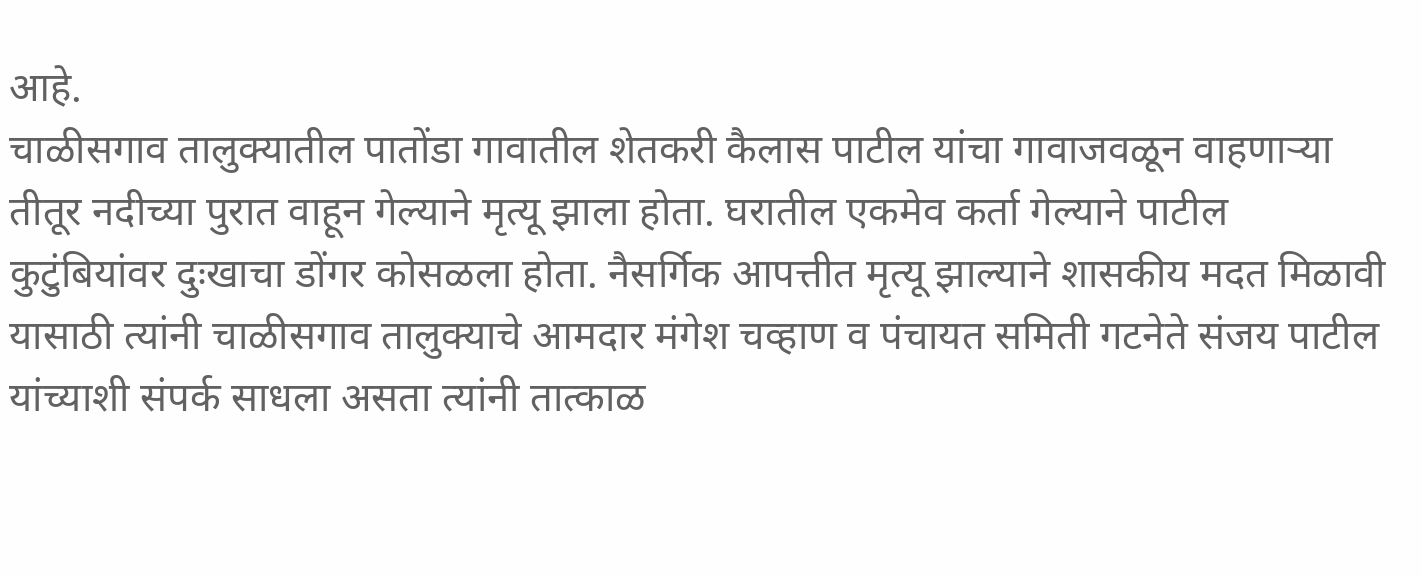आहे.
चाळीसगाव तालुक्यातील पातोंडा गावातील शेतकरी कैलास पाटील यांचा गावाजवळून वाहणाऱ्या तीतूर नदीच्या पुरात वाहून गेल्याने मृत्यू झाला होता. घरातील एकमेव कर्ता गेल्याने पाटील कुटुंबियांवर दुःखाचा डोंगर कोसळला होता. नैसर्गिक आपत्तीत मृत्यू झाल्याने शासकीय मदत मिळावी यासाठी त्यांनी चाळीसगाव तालुक्याचे आमदार मंगेश चव्हाण व पंचायत समिती गटनेते संजय पाटील यांच्याशी संपर्क साधला असता त्यांनी तात्काळ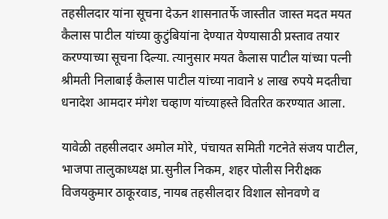तहसीलदार यांना सूचना देऊन शासनातर्फे जास्तीत जास्त मदत मयत कैलास पाटील यांच्या कुटुंबियांना देण्यात येण्यासाठी प्रस्ताव तयार करण्याच्या सूचना दिल्या. त्यानुसार मयत कैलास पाटील यांच्या पत्नी श्रीमती निलाबाई कैलास पाटील यांच्या नावाने ४ लाख रुपये मदतीचा धनादेश आमदार मंगेश चव्हाण यांच्याहस्ते वितरित करण्यात आला.

यावेळी तहसीलदार अमोल मोरे, पंचायत समिती गटनेते संजय पाटील, भाजपा तालुकाध्यक्ष प्रा.सुनील निकम, शहर पोलीस निरीक्षक विजयकुमार ठाकूरवाड, नायब तहसीलदार विशाल सोनवणे व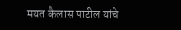मयत कैलास पाटील यांचे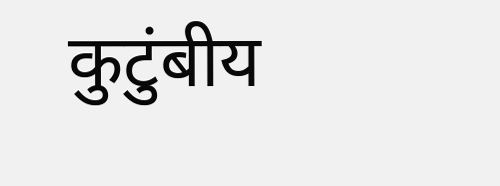कुटुंबीय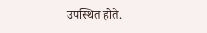उपस्थित होते.